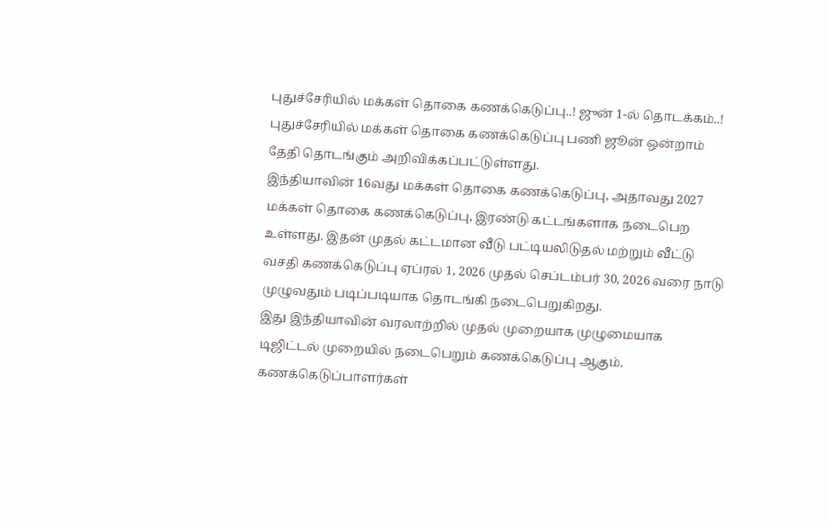புதுச்சேரியில் மக்கள் தொகை கணக்கெடுப்பு..! ஜுன் 1-ல் தொடக்கம்..!
புதுச்சேரியில் மக்கள் தொகை கணக்கெடுப்பு பணி ஜூன் ஒன்றாம் தேதி தொடங்கும் அறிவிக்கப்பட்டுள்ளது.
இந்தியாவின் 16வது மக்கள் தொகை கணக்கெடுப்பு, அதாவது 2027 மக்கள் தொகை கணக்கெடுப்பு, இரண்டு கட்டங்களாக நடைபெற உள்ளது. இதன் முதல் கட்டமான வீடு பட்டியலிடுதல் மற்றும் வீட்டு வசதி கணக்கெடுப்பு ஏப்ரல் 1, 2026 முதல் செப்டம்பர் 30, 2026 வரை நாடு முழுவதும் படிப்படியாக தொடங்கி நடைபெறுகிறது.
இது இந்தியாவின் வரலாற்றில் முதல் முறையாக முழுமையாக டிஜிட்டல் முறையில் நடைபெறும் கணக்கெடுப்பு ஆகும். கணக்கெடுப்பாளர்கள்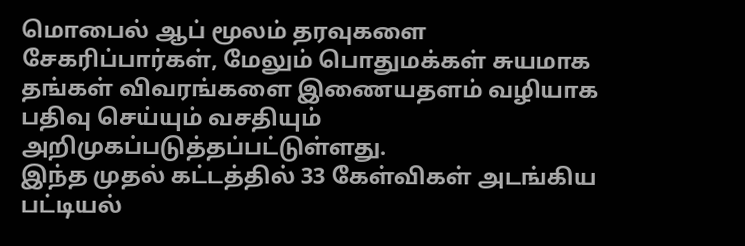மொபைல் ஆப் மூலம் தரவுகளை சேகரிப்பார்கள், மேலும் பொதுமக்கள் சுயமாக தங்கள் விவரங்களை இணையதளம் வழியாக பதிவு செய்யும் வசதியும் அறிமுகப்படுத்தப்பட்டுள்ளது.
இந்த முதல் கட்டத்தில் 33 கேள்விகள் அடங்கிய பட்டியல்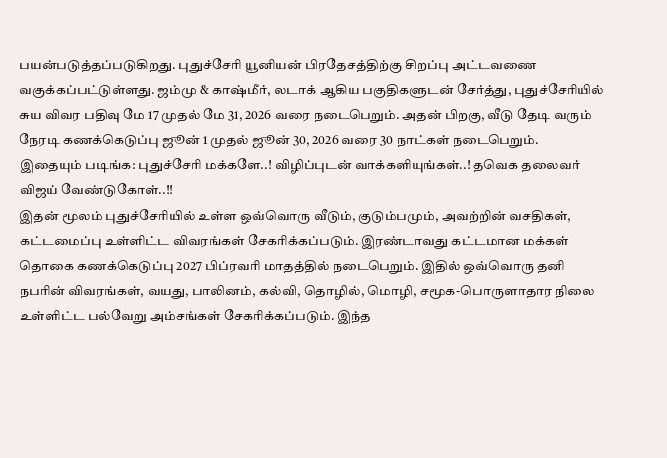பயன்படுத்தப்படுகிறது. புதுச்சேரி யூனியன் பிரதேசத்திற்கு சிறப்பு அட்டவணை வகுக்கப்பட்டுள்ளது. ஜம்மு & காஷ்மீர், லடாக் ஆகிய பகுதிகளுடன் சேர்த்து, புதுச்சேரியில் சுய விவர பதிவு மே 17 முதல் மே 31, 2026 வரை நடைபெறும். அதன் பிறகு, வீடு தேடி வரும் நேரடி கணக்கெடுப்பு ஜூன் 1 முதல் ஜூன் 30, 2026 வரை 30 நாட்கள் நடைபெறும்.
இதையும் படிங்க: புதுச்சேரி மக்களே..! விழிப்புடன் வாக்களியுங்கள்..! தவெக தலைவர் விஜய் வேண்டுகோள்..!!
இதன் மூலம் புதுச்சேரியில் உள்ள ஒவ்வொரு வீடும், குடும்பமும், அவற்றின் வசதிகள், கட்டமைப்பு உள்ளிட்ட விவரங்கள் சேகரிக்கப்படும். இரண்டாவது கட்டமான மக்கள் தொகை கணக்கெடுப்பு 2027 பிப்ரவரி மாதத்தில் நடைபெறும். இதில் ஒவ்வொரு தனி நபரின் விவரங்கள், வயது, பாலினம், கல்வி, தொழில், மொழி, சமூக-பொருளாதார நிலை உள்ளிட்ட பல்வேறு அம்சங்கள் சேகரிக்கப்படும். இந்த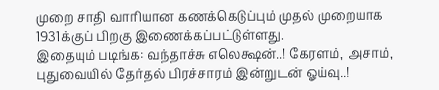முறை சாதி வாரியான கணக்கெடுப்பும் முதல் முறையாக 1931க்குப் பிறகு இணைக்கப்பட்டுள்ளது.
இதையும் படிங்க: வந்தாச்சு எலெக்ஷன்..! கேரளம், அசாம், புதுவையில் தேர்தல் பிரச்சாரம் இன்றுடன் ஓய்வு..!